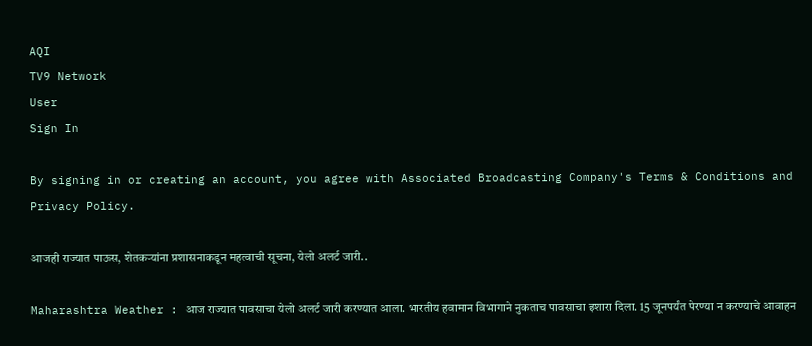AQI
TV9 Network
User
Sign In

By signing in or creating an account, you agree with Associated Broadcasting Company's Terms & Conditions and Privacy Policy.

आजही राज्यात पाऊस, शेतकऱ्यांना प्रशासनाकडून महत्वाची सूचना, येलो अलर्ट जारी..

Maharashtra Weather : आज राज्यात पावसाचा येलो अलर्ट जारी करण्यात आला. भारतीय हवामान विभागाने नुकताच पावसाचा इशारा दिला. 15 जूनपर्यंत पेरण्या न करण्याचे आवाहन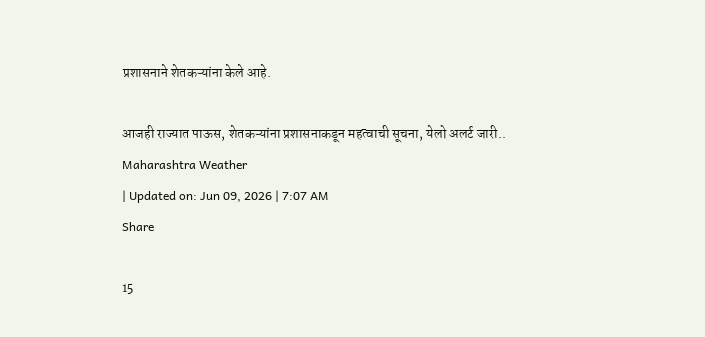प्रशासनाने शेतकऱ्यांना केले आहे.

आजही राज्यात पाऊस, शेतकऱ्यांना प्रशासनाकडून महत्वाची सूचना, येलो अलर्ट जारी..
Maharashtra Weather
| Updated on: Jun 09, 2026 | 7:07 AM
Share

15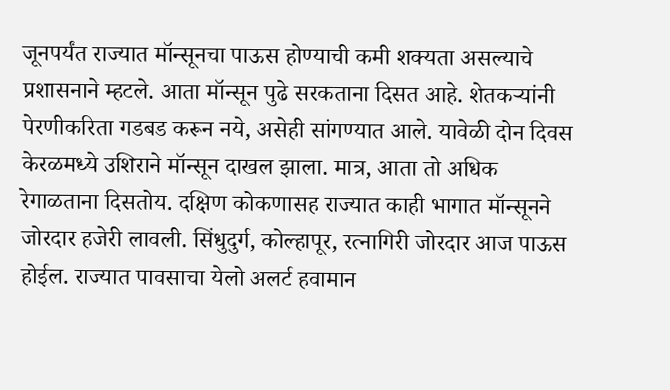जूनपर्यंत राज्यात मॉन्सूनचा पाऊस होण्याची कमी शक्यता असल्याचे प्रशासनाने म्हटले. आता मॉन्सून पुढे सरकताना दिसत आहे. शेतकऱ्यांनी पेरणीकरिता गडबड करून नये, असेही सांगण्यात आले. यावेळी दोन दिवस केरळमध्ये उशिराने मॉन्सून दाखल झाला. मात्र, आता तो अधिक रेगाळताना दिसतोय. दक्षिण कोकणासह राज्यात काही भागात मॉन्सूनने जोरदार हजेरी लावली. सिंधुदुर्ग, कोल्हापूर, रत्नागिरी जोरदार आज पाऊस होईल. राज्यात पावसाचा येलो अलर्ट हवामान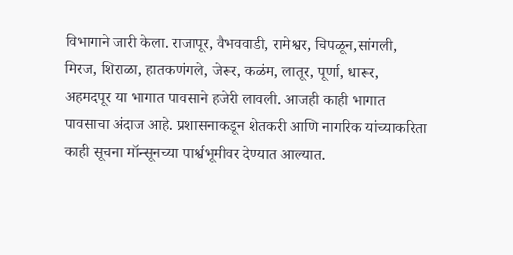विभागाने जारी केला. राजापूर, वैभववाडी, रामेश्वर, चिपळून,सांगली, मिरज, शिराळा, हातकणंगले, जेरूर, कळंम, लातूर, पूर्णा, धारूर, अहमदपूर या भागात पावसाने हजेरी लावली. आजही काही भागात पावसाचा अंदाज आहे. प्रशासनाकडून शेतकरी आणि नागरिक यांच्याकरिता काही सूचना मॉन्सूनच्या पार्श्वभूमीवर देण्यात आल्यात.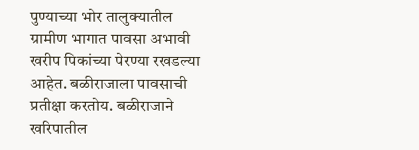पुण्याच्या भोर तालुक्यातील ग्रामीण भागात पावसा अभावी खरीप पिकांच्या पेरण्या रखडल्या आहेत. बळीराजाला पावसाची प्रतीक्षा करतोय. बळीराजाने खरिपातील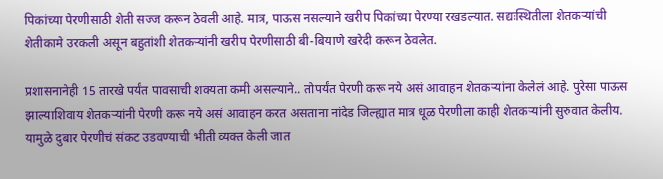पिकांच्या पेरणीसाठी शेती सज्ज करून ठेवली आहे. मात्र, पाऊस नसल्याने खरीप पिकांच्या पेरण्या रखडल्यात. सद्यःस्थितीला शेतकऱ्यांची शेतीकामे उरकली असून बहुतांशी शेतकऱ्यांनी खरीप पेरणीसाठी बी-बियाणे खरेदी करून ठेवलेत.

प्रशासनानेही 15 तारखे पर्यंत पावसाची शक्यता कमी असल्याने.. तोपर्यंत पेरणी करू नये असं आवाहन शेतकऱ्यांना केलेलं आहे. पुरेसा पाऊस झाल्याशिवाय शेतकऱ्यांनी पेरणी करू नये असं आवाहन करत असताना नांदेड जिल्ह्यात मात्र धूळ पेरणीला काही शेतकऱ्यांनी सुरुवात केलीय. यामुळे दुबार पेरणीचं संकट उडवण्याची भीती व्यक्त केली जात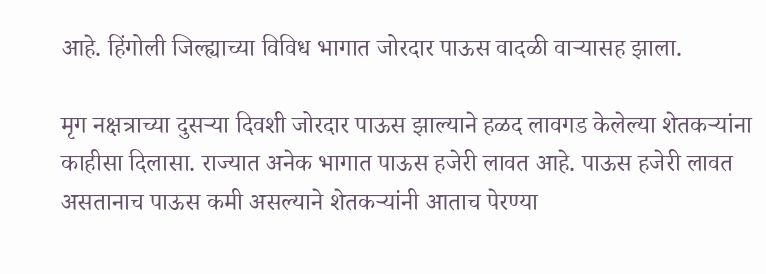आहे. हिंगोली जिल्ह्याच्या विविध भागात जोरदार पाऊस वादळी वाऱ्यासह झाला.

मृग नक्षत्राच्या दुसऱ्या दिवशी जोरदार पाऊस झाल्याने हळद लावगड केलेल्या शेतकऱ्यांना काहीसा दिलासा. राज्यात अनेक भागात पाऊस हजेरी लावत आहे. पाऊस हजेरी लावत असतानाच पाऊस कमी असल्याने शेतकऱ्यांनी आताच पेरण्या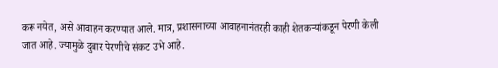करू नयेत, असे आवाहन करण्यात आले. मात्र, प्रशासनाच्या आवाहनानंतरही काही शेतकऱ्यांकडून पेरणी केली जात आहे. ज्यामुळे दुबार पेरणीचे संकट उभे आहे.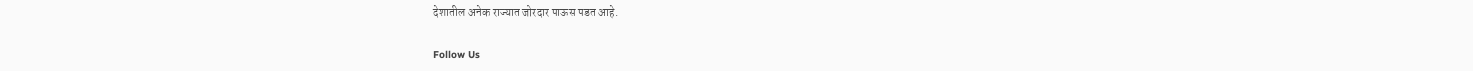देशातील अनेक राज्यात जोरदार पाऊस पडत आहे.

Follow Us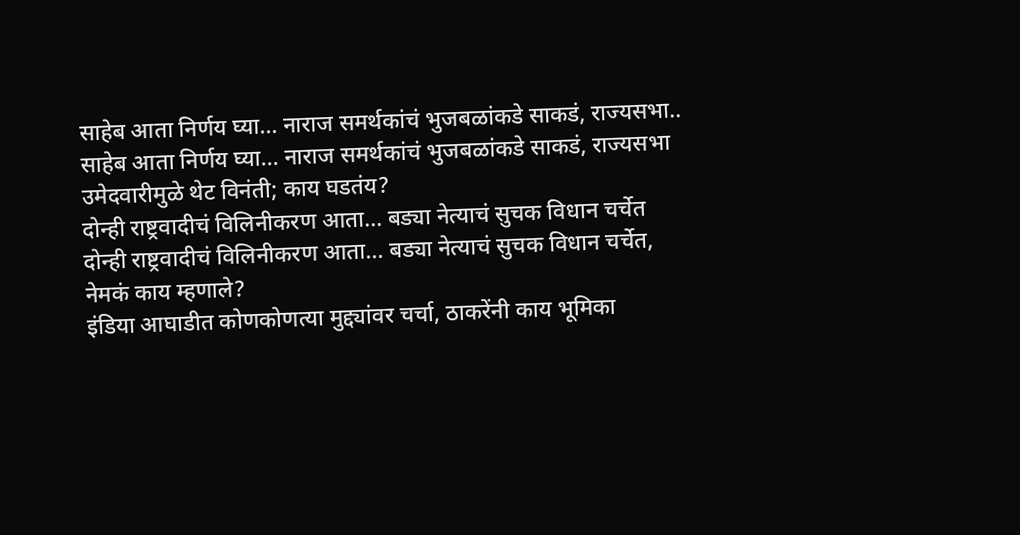साहेब आता निर्णय घ्या... नाराज समर्थकांचं भुजबळांकडे साकडं, राज्यसभा..
साहेब आता निर्णय घ्या... नाराज समर्थकांचं भुजबळांकडे साकडं, राज्यसभा उमेदवारीमुळे थेट विनंती; काय घडतंय?
दोन्ही राष्ट्रवादीचं विलिनीकरण आता... बड्या नेत्याचं सुचक विधान चर्चेत
दोन्ही राष्ट्रवादीचं विलिनीकरण आता... बड्या नेत्याचं सुचक विधान चर्चेत, नेमकं काय म्हणाले?
इंडिया आघाडीत कोणकोणत्या मुद्द्यांवर चर्चा, ठाकरेंनी काय भूमिका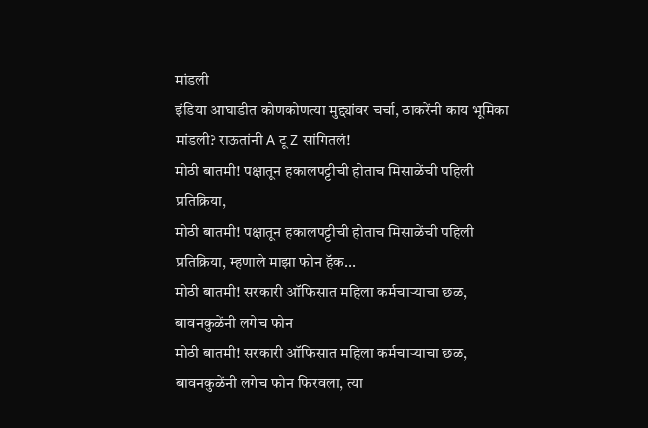मांडली
इंडिया आघाडीत कोणकोणत्या मुद्द्यांवर चर्चा, ठाकरेंनी काय भूमिका मांडली? राऊतांनी A टू Z सांगितलं!
मोठी बातमी! पक्षातून हकालपट्टीची होताच मिसाळेंची पहिली प्रतिक्रिया,
मोठी बातमी! पक्षातून हकालपट्टीची होताच मिसाळेंची पहिली प्रतिक्रिया, म्हणाले माझा फोन हॅक...
मोठी बातमी! सरकारी ऑफिसात महिला कर्मचाऱ्याचा छळ, बावनकुळेंनी लगेच फोन
मोठी बातमी! सरकारी ऑफिसात महिला कर्मचाऱ्याचा छळ, बावनकुळेंनी लगेच फोन फिरवला, त्या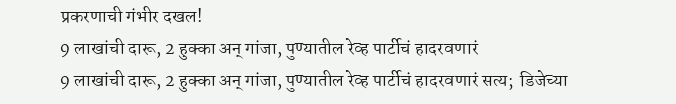प्रकरणाची गंभीर दखल!
9 लाखांची दारू, 2 हुक्का अन् गांजा, पुण्यातील रेव्ह पार्टीचं हादरवणारं
9 लाखांची दारू, 2 हुक्का अन् गांजा, पुण्यातील रेव्ह पार्टीचं हादरवणारं सत्य;  डिजेच्या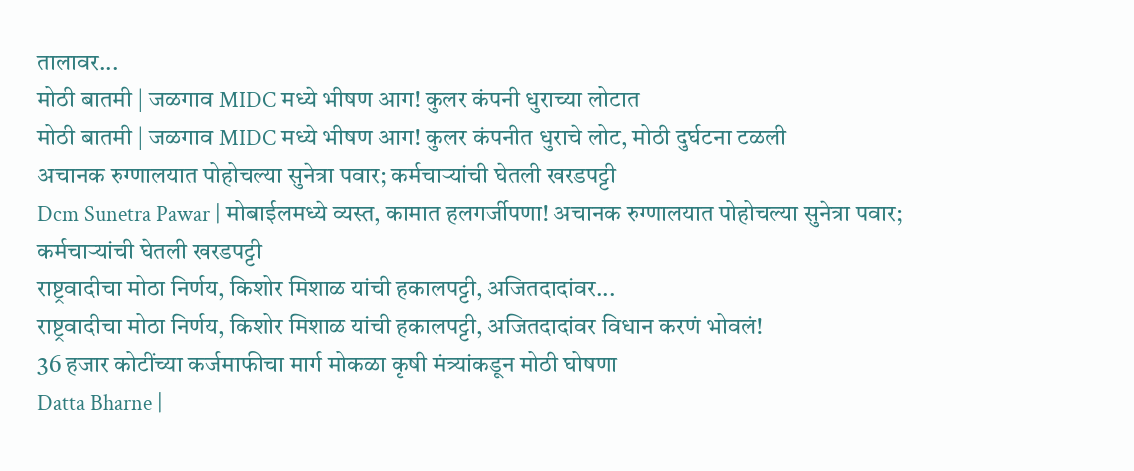तालावर...
मोठी बातमी | जळगाव MIDC मध्ये भीषण आग! कुलर कंपनी धुराच्या लोटात
मोठी बातमी | जळगाव MIDC मध्ये भीषण आग! कुलर कंपनीत धुराचे लोट, मोठी दुर्घटना टळली
अचानक रुग्णालयात पोहोचल्या सुनेत्रा पवार; कर्मचाऱ्यांची घेतली खरडपट्टी
Dcm Sunetra Pawar | मोबाईलमध्ये व्यस्त, कामात हलगर्जीपणा! अचानक रुग्णालयात पोहोचल्या सुनेत्रा पवार; कर्मचाऱ्यांची घेतली खरडपट्टी
राष्ट्रवादीचा मोठा निर्णय, किशोर मिशाळ यांची हकालपट्टी, अजितदादांवर...
राष्ट्रवादीचा मोठा निर्णय, किशोर मिशाळ यांची हकालपट्टी, अजितदादांवर विधान करणं भोवलं!
36 हजार कोटींच्या कर्जमाफीचा मार्ग मोकळा कृषी मंत्र्यांकडून मोठी घोषणा
Datta Bharne |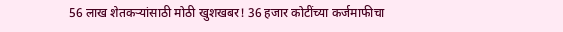56 लाख शेतकऱ्यांसाठी मोठी खुशखबर! 36 हजार कोटींच्या कर्जमाफीचा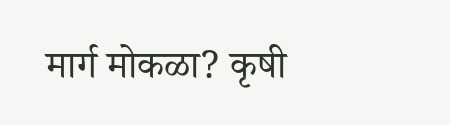मार्ग मोकळा? कृषी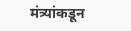मंत्र्यांकडून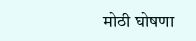मोठी घोषणा